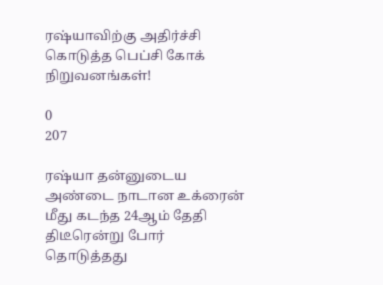ரஷ்யாவிற்கு அதிர்ச்சி கொடுத்த பெப்சி கோக் நிறுவனங்கள்!

0
207

ரஷ்யா தன்னுடைய அண்டை நாடான உக்ரைன் மீது கடந்த 24ஆம் தேதி திடீரென்று போர் தொடுத்தது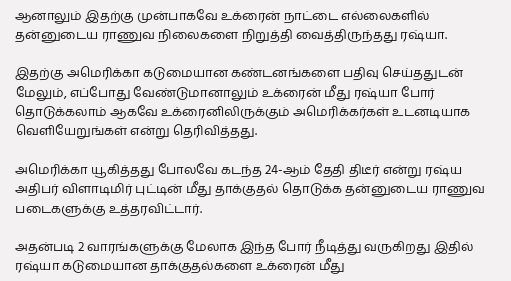ஆனாலும் இதற்கு முன்பாகவே உக்ரைன் நாட்டை எல்லைகளில் தன்னுடைய ராணுவ நிலைகளை நிறுத்தி வைத்திருந்தது ரஷ்யா.

இதற்கு அமெரிக்கா கடுமையான கண்டனங்களை பதிவு செய்ததுடன் மேலும், எப்போது வேண்டுமானாலும் உக்ரைன் மீது ரஷ்யா போர் தொடுக்கலாம் ஆகவே உக்ரைனிலிருக்கும் அமெரிக்கர்கள் உடனடியாக வெளியேறுங்கள் என்று தெரிவித்தது.

அமெரிக்கா யூகித்தது போலவே கடந்த 24-ஆம் தேதி திடீர் என்று ரஷ்ய அதிபர் விளாடிமிர் புட்டின் மீது தாக்குதல் தொடுக்க தன்னுடைய ராணுவ படைகளுக்கு உத்தரவிட்டார்.

அதன்படி 2 வாரங்களுக்கு மேலாக இந்த போர் நீடித்து வருகிறது இதில் ரஷ்யா கடுமையான தாக்குதல்களை உக்ரைன் மீது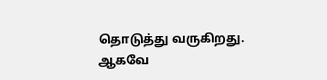தொடுத்து வருகிறது. ஆகவே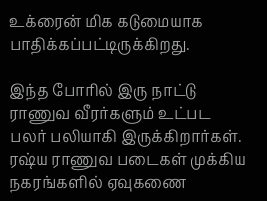உக்ரைன் மிக கடுமையாக பாதிக்கப்பட்டிருக்கிறது.

இந்த போரில் இரு நாட்டு ராணுவ வீரர்களும் உட்பட பலர் பலியாகி இருக்கிறார்கள். ரஷ்ய ராணுவ படைகள் முக்கிய நகரங்களில் ஏவுகணை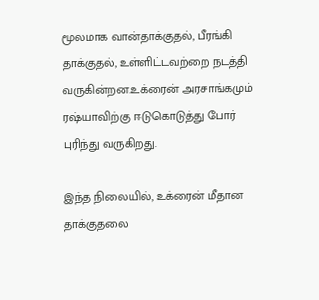மூலமாக வான்தாக்குதல், பீரங்கி தாக்குதல், உள்ளிட்டவற்றை நடத்தி வருகின்றன.உக்ரைன் அரசாங்கமும் ரஷ்யாவிற்கு ஈடுகொடுத்து போர் புரிந்து வருகிறது.

இந்த நிலையில், உக்ரைன் மீதான தாக்குதலை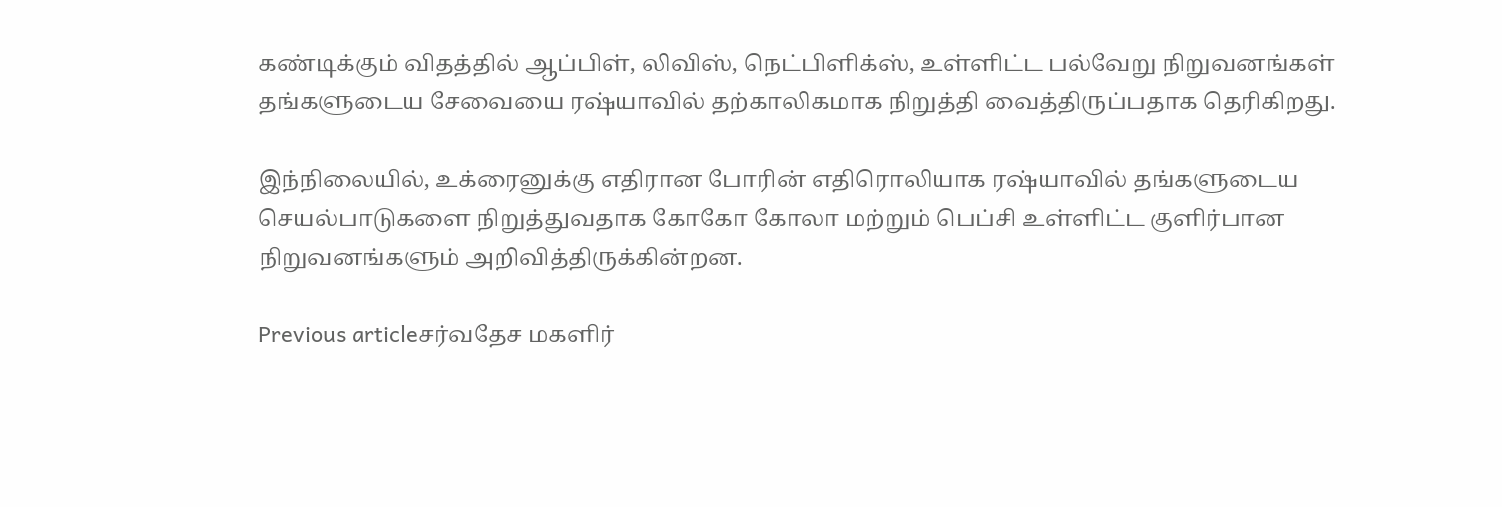கண்டிக்கும் விதத்தில் ஆப்பிள், லிவிஸ், நெட்பிளிக்ஸ், உள்ளிட்ட பல்வேறு நிறுவனங்கள் தங்களுடைய சேவையை ரஷ்யாவில் தற்காலிகமாக நிறுத்தி வைத்திருப்பதாக தெரிகிறது.

இந்நிலையில், உக்ரைனுக்கு எதிரான போரின் எதிரொலியாக ரஷ்யாவில் தங்களுடைய செயல்பாடுகளை நிறுத்துவதாக கோகோ கோலா மற்றும் பெப்சி உள்ளிட்ட குளிர்பான நிறுவனங்களும் அறிவித்திருக்கின்றன.

Previous articleசர்வதேச மகளிர்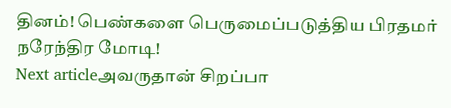தினம்! பெண்களை பெருமைப்படுத்திய பிரதமர் நரேந்திர மோடி!
Next articleஅவருதான் சிறப்பா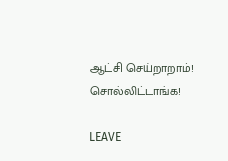ஆட்சி செய்றாறாம்! சொல்லிட்டாங்க!

LEAVE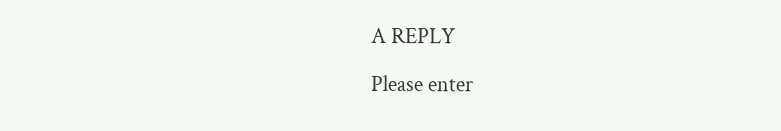A REPLY

Please enter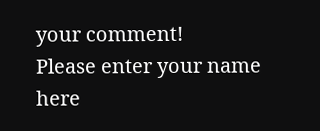your comment!
Please enter your name here